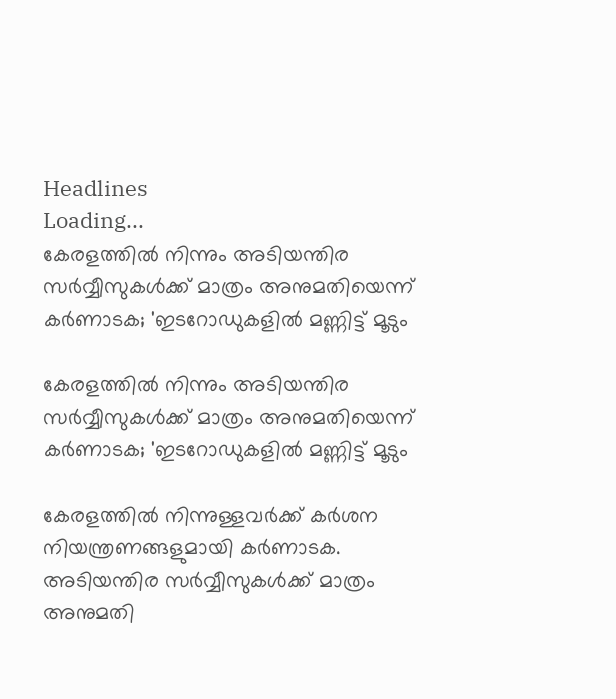Headlines
Loading...
കേരളത്തില്‍ നിന്നും അടിയന്തിര സര്‍വ്വീസുകള്‍ക്ക് മാത്രം അനുമതിയെന്ന് കര്‍ണാടക; 'ഇടറോഡുകളില്‍ മണ്ണിട്ട് മൂടും

കേരളത്തില്‍ നിന്നും അടിയന്തിര സര്‍വ്വീസുകള്‍ക്ക് മാത്രം അനുമതിയെന്ന് കര്‍ണാടക; 'ഇടറോഡുകളില്‍ മണ്ണിട്ട് മൂടും

കേരളത്തില്‍ നിന്നുള്ളവര്‍ക്ക് കര്‍ശന നിയന്ത്രണങ്ങളുമായി കര്‍ണാടക. അടിയന്തിര സര്‍വ്വീസുകള്‍ക്ക് മാത്രം അനുമതി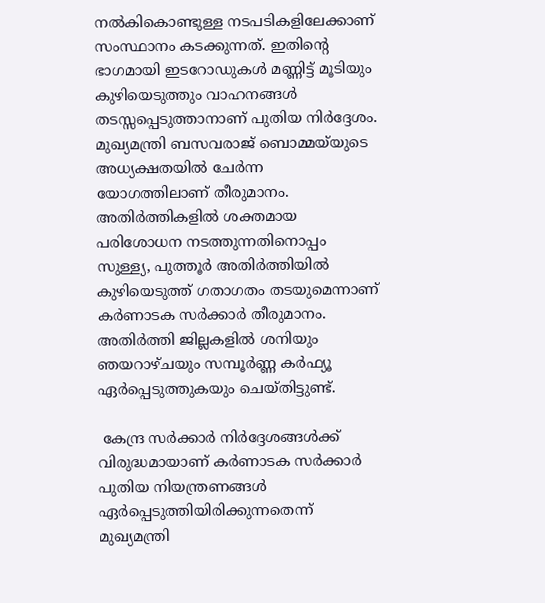നല്‍കികൊണ്ടുള്ള നടപടികളിലേക്കാണ് സംസ്ഥാനം കടക്കുന്നത്. ഇതിന്റെ ഭാഗമായി ഇടറോഡുകള്‍ മണ്ണിട്ട് മൂടിയും കുഴിയെടുത്തും വാഹനങ്ങള്‍ തടസ്സപ്പെടുത്താനാണ് പുതിയ നിര്‍ദ്ദേശം. മുഖ്യമന്ത്രി ബസവരാജ് ബൊമ്മയ്‌യുടെ അധ്യക്ഷതയില്‍ ചേര്‍ന്ന യോഗത്തിലാണ് തീരുമാനം. അതിര്‍ത്തികളില്‍ ശക്തമായ പരിശോധന നടത്തുന്നതിനൊപ്പം സുള്ള്യ, പുത്തൂര്‍ അതിര്‍ത്തിയില്‍ കുഴിയെടുത്ത് ഗതാഗതം തടയുമെന്നാണ് കര്‍ണാടക സര്‍ക്കാര്‍ തീരുമാനം. അതിര്‍ത്തി ജില്ലകളില്‍ ശനിയും ഞയറാഴ്ചയും സമ്പൂര്‍ണ്ണ കര്‍ഫ്യൂ ഏര്‍പ്പെടുത്തുകയും ചെയ്തിട്ടുണ്ട്.

 കേന്ദ്ര സര്‍ക്കാര്‍ നിര്‍ദ്ദേശങ്ങള്‍ക്ക് വിരുദ്ധമായാണ് കര്‍ണാടക സര്‍ക്കാര്‍ പുതിയ നിയന്ത്രണങ്ങള്‍ ഏര്‍പ്പെടുത്തിയിരിക്കുന്നതെന്ന് മുഖ്യമന്ത്രി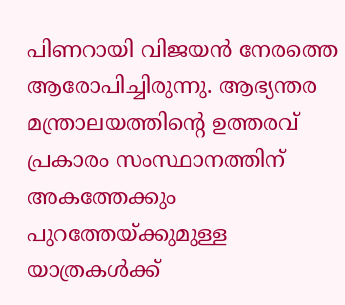പിണറായി വിജയന്‍ നേരത്തെ ആരോപിച്ചിരുന്നു. ആഭ്യന്തര മന്ത്രാലയത്തിന്റെ ഉത്തരവ് പ്രകാരം സംസ്ഥാനത്തിന് അകത്തേക്കും പുറത്തേയ്ക്കുമുള്ള യാത്രകള്‍ക്ക്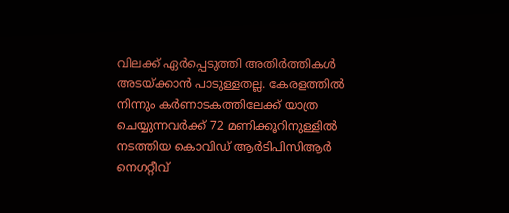വിലക്ക് ഏര്‍പ്പെടുത്തി അതിര്‍ത്തികള്‍ അടയ്ക്കാന്‍ പാടുള്ളതല്ല. കേരളത്തില്‍ നിന്നും കര്‍ണാടകത്തിലേക്ക് യാത്ര ചെയ്യുന്നവര്‍ക്ക് 72 മണിക്കൂറിനുള്ളില്‍ നടത്തിയ കൊവിഡ് ആര്‍ടിപിസിആര്‍ നെഗറ്റീവ്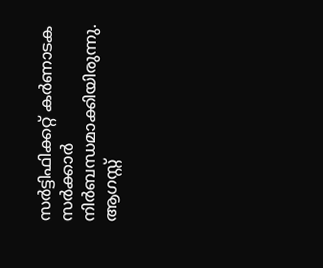സര്‍ട്ടിഫിക്കറ്റ് കര്‍ണാടക സര്‍ക്കാര്‍ നിര്‍ബന്ധമാക്കിയിരുന്നു. ആഗസ്റ്റ്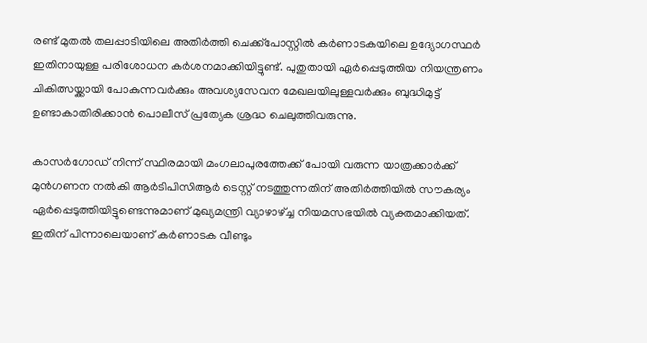രണ്ട് മുതല്‍ തലപ്പാടിയിലെ അതിര്‍ത്തി ചെക്ക്പോസ്റ്റില്‍ കര്‍ണാടകയിലെ ഉദ്യോഗസ്ഥര്‍ ഇതിനായുള്ള പരിശോധന കര്‍ശനമാക്കിയിട്ടുണ്ട്. പുതുതായി ഏര്‍പ്പെടുത്തിയ നിയന്ത്രണം ചികിത്സയ്ക്കായി പോകുന്നവര്‍ക്കും അവശ്യസേവന മേഖലയിലുള്ളവര്‍ക്കും ബുദ്ധിമുട്ട് ഉണ്ടാകാതിരിക്കാന്‍ പൊലീസ് പ്രത്യേക ശ്രദ്ധ ചെലുത്തിവരുന്നു.

കാസര്‍ഗോഡ് നിന്ന് സ്ഥിരമായി മംഗലാപുരത്തേക്ക് പോയി വരുന്ന യാത്രക്കാര്‍ക്ക് മുന്‍ഗണന നല്‍കി ആര്‍ടിപിസിആര്‍ ടെസ്റ്റ് നടത്തുന്നതിന് അതിര്‍ത്തിയില്‍ സൗകര്യം ഏര്‍പ്പെടുത്തിയിട്ടുണ്ടെന്നുമാണ് മുഖ്യമന്ത്രി വ്യാഴാഴ്ച്ച നിയമസഭയില്‍ വ്യക്തമാക്കിയത്. ഇതിന് പിന്നാലെയാണ് കര്‍ണാടക വീണ്ടും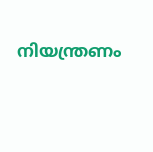നിയന്ത്രണം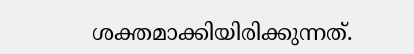ശക്തമാക്കിയിരിക്കുന്നത്.